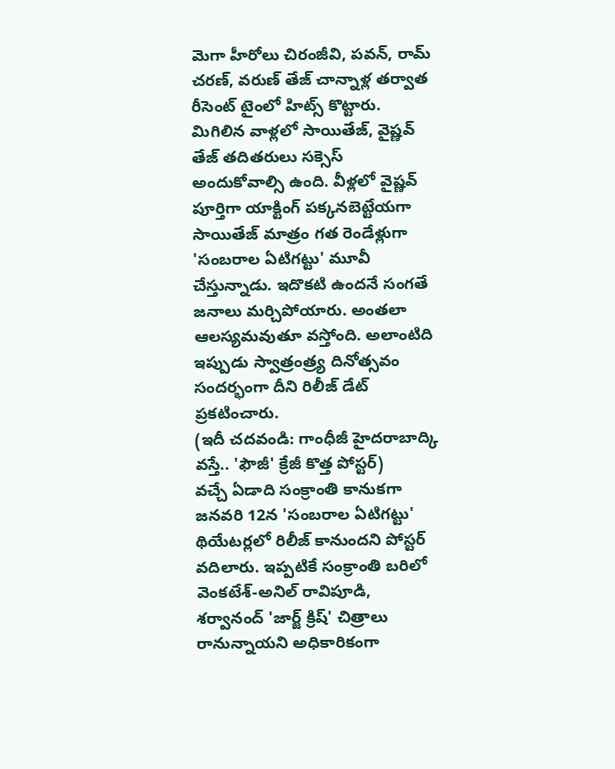మెగా హీరోలు చిరంజీవి, పవన్, రామ్ చరణ్, వరుణ్ తేజ్ చాన్నాళ్ల తర్వాత రీసెంట్ టైంలో హిట్స్ కొట్టారు. మిగిలిన వాళ్లలో సాయితేజ్, వైష్ణవ్ తేజ్ తదితరులు సక్సెస్ అందుకోవాల్సి ఉంది. వీళ్లలో వైష్ణవ్ పూర్తిగా యాక్టింగ్ పక్కనబెట్టేయగా సాయితేజ్ మాత్రం గత రెండేళ్లుగా 'సంబరాల ఏటిగట్టు' మూవీ చేస్తున్నాడు. ఇదొకటి ఉందనే సంగతే జనాలు మర్చిపోయారు. అంతలా ఆలస్యమవుతూ వస్తోంది. అలాంటిది ఇప్పుడు స్వాత్రంత్ర్య దినోత్సవం సందర్భంగా దీని రిలీజ్ డేట్ ప్రకటించారు.
(ఇదీ చదవండి: గాంధీజీ హైదరాబాద్కి వస్తే.. 'ఫౌజీ' క్రేజీ కొత్త పోస్టర్)
వచ్చే ఏడాది సంక్రాంతి కానుకగా జనవరి 12న 'సంబరాల ఏటిగట్టు' థియేటర్లలో రిలీజ్ కానుందని పోస్టర్ వదిలారు. ఇప్పటికే సంక్రాంతి బరిలో వెంకటేశ్-అనిల్ రావిపూడి, శర్వానంద్ 'జార్జ్ క్రిష్' చిత్రాలు రానున్నాయని అధికారికంగా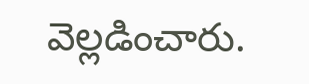వెల్లడించారు.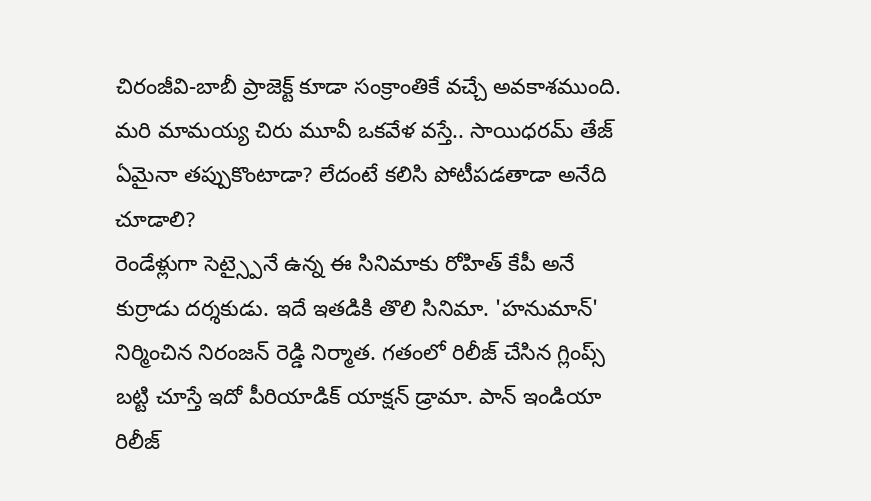చిరంజీవి-బాబీ ప్రాజెక్ట్ కూడా సంక్రాంతికే వచ్చే అవకాశముంది. మరి మామయ్య చిరు మూవీ ఒకవేళ వస్తే.. సాయిధరమ్ తేజ్ ఏమైనా తప్పుకొంటాడా? లేదంటే కలిసి పోటీపడతాడా అనేది చూడాలి?
రెండేళ్లుగా సెట్స్పైనే ఉన్న ఈ సినిమాకు రోహిత్ కేపీ అనే కుర్రాడు దర్శకుడు. ఇదే ఇతడికి తొలి సినిమా. 'హనుమాన్' నిర్మించిన నిరంజన్ రెడ్డి నిర్మాత. గతంలో రిలీజ్ చేసిన గ్లింప్స్ బట్టి చూస్తే ఇదో పీరియాడిక్ యాక్షన్ డ్రామా. పాన్ ఇండియా రిలీజ్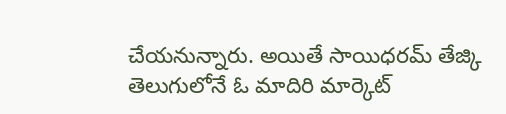చేయనున్నారు. అయితే సాయిధరమ్ తేజ్కి తెలుగులోనే ఓ మాదిరి మార్కెట్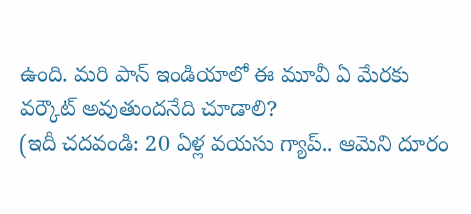ఉంది. మరి పాన్ ఇండియాలో ఈ మూవీ ఏ మేరకు వర్కౌట్ అవుతుందనేది చూడాలి?
(ఇదీ చదవండి: 20 ఏళ్ల వయసు గ్యాప్.. ఆమెని దూరం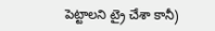పెట్టాలని ట్రై చేశా కానీ)